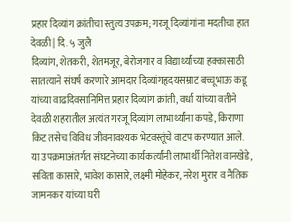प्रहार दिव्यांग क्रांतीचा स्तुत्य उपक्रम; गरजू दिव्यांगांना मदतीचा हात
देवळी | दि. ५ जुलै
दिव्यांग, शेतकरी, शेतमजूर, बेरोजगार व विद्यार्थ्यांच्या हक्कासाठी सातत्याने संघर्ष करणारे आमदार दिव्यांगहृदयसम्राट बच्चूभाऊ कडू यांच्या वाढदिवसानिमित्त प्रहार दिव्यांग क्रांती, वर्धा यांच्या वतीने देवळी शहरातील अत्यंत गरजू दिव्यांग लाभार्थ्यांना कपडे, किराणा किट तसेच विविध जीवनावश्यक भेटवस्तूंचे वाटप करण्यात आले.
या उपक्रमाअंतर्गत संघटनेच्या कार्यकर्त्यांनी लाभार्थी नितेश वानखेडे, सविता कासारे, भावेश कासारे, लक्ष्मी मोहेकर, नरेश मुरार व नैतिक जामनकर यांच्या घरी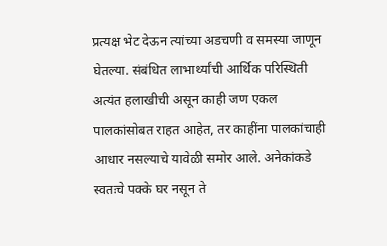प्रत्यक्ष भेट देऊन त्यांच्या अडचणी व समस्या जाणून घेतल्या. संबंधित लाभार्थ्यांची आर्थिक परिस्थिती अत्यंत हलाखीची असून काही जण एकल पालकांसोबत राहत आहेत, तर काहींना पालकांचाही आधार नसल्याचे यावेळी समोर आले. अनेकांकडे स्वतःचे पक्के घर नसून ते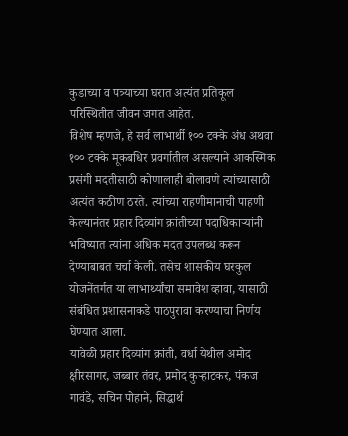कुडाच्या व पत्र्याच्या घरात अत्यंत प्रतिकूल परिस्थितीत जीवन जगत आहेत.
विशेष म्हणजे, हे सर्व लाभार्थी १०० टक्के अंध अथवा १०० टक्के मूकबधिर प्रवर्गातील असल्याने आकस्मिक प्रसंगी मदतीसाठी कोणालाही बोलावणे त्यांच्यासाठी अत्यंत कठीण ठरते. त्यांच्या राहणीमानाची पाहणी केल्यानंतर प्रहार दिव्यांग क्रांतीच्या पदाधिकाऱ्यांनी भविष्यात त्यांना अधिक मदत उपलब्ध करून देण्याबाबत चर्चा केली. तसेच शासकीय घरकुल योजनेंतर्गत या लाभार्थ्यांचा समावेश व्हावा, यासाठी संबंधित प्रशासनाकडे पाठपुरावा करण्याचा निर्णय घेण्यात आला.
यावेळी प्रहार दिव्यांग क्रांती, वर्धा येथील अमोद क्षीरसागर, जब्बार तंवर, प्रमोद कुऱ्हाटकर, पंकज गावंडे, सचिन पोहाने, सिद्धार्थ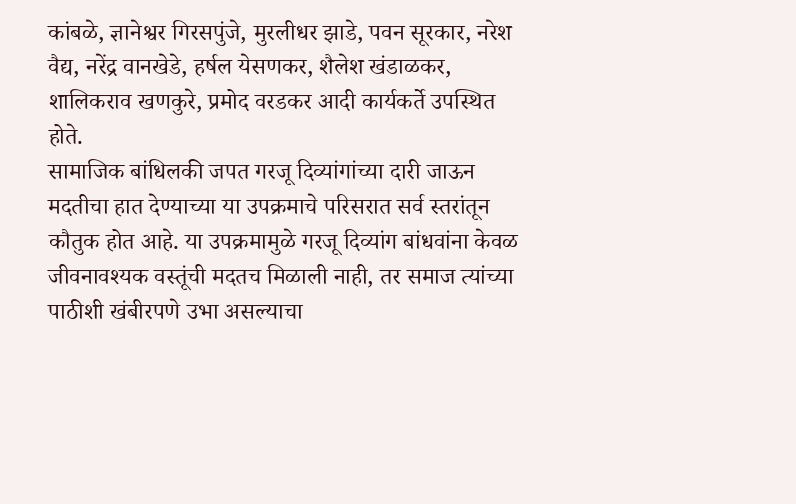कांबळे, ज्ञानेश्वर गिरसपुंजे, मुरलीधर झाडे, पवन सूरकार, नरेश वैद्य, नरेंद्र वानखेडे, हर्षल येसणकर, शैलेश खंडाळकर, शालिकराव खणकुरे, प्रमोद वरडकर आदी कार्यकर्ते उपस्थित होते.
सामाजिक बांधिलकी जपत गरजू दिव्यांगांच्या दारी जाऊन मदतीचा हात देण्याच्या या उपक्रमाचे परिसरात सर्व स्तरांतून कौतुक होत आहे. या उपक्रमामुळे गरजू दिव्यांग बांधवांना केवळ जीवनावश्यक वस्तूंची मदतच मिळाली नाही, तर समाज त्यांच्या पाठीशी खंबीरपणे उभा असल्याचा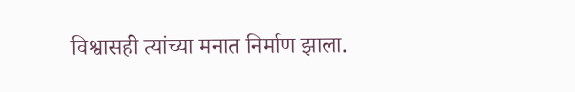विश्वासही त्यांच्या मनात निर्माण झाला.